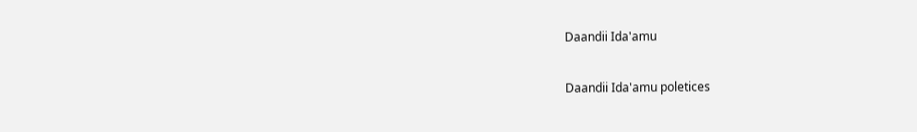Daandii Ida'amu

Daandii Ida'amu poletices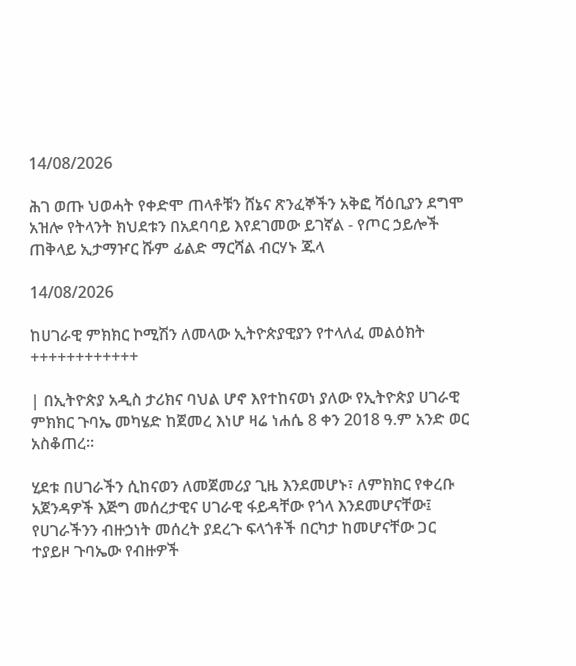14/08/2026

ሕገ ወጡ ህወሓት የቀድሞ ጠላቶቹን ሸኔና ጽንፈኞችን አቅፎ ሻዕቢያን ደግሞ አዝሎ የትላንት ክህደቱን በአደባባይ እየደገመው ይገኛል - የጦር ኃይሎች ጠቅላይ ኢታማዦር ሹም ፊልድ ማርሻል ብርሃኑ ጁላ

14/08/2026

ከሀገራዊ ምክክር ኮሚሽን ለመላው ኢትዮጵያዊያን የተላለፈ መልዕክት
++++++++++++

| በኢትዮጵያ አዲስ ታሪክና ባህል ሆኖ እየተከናወነ ያለው የኢትዮጵያ ሀገራዊ ምክክር ጉባኤ መካሄድ ከጀመረ እነሆ ዛሬ ነሐሴ 8 ቀን 2018 ዓ.ም አንድ ወር አስቆጠረ፡፡

ሂደቱ በሀገራችን ሲከናወን ለመጀመሪያ ጊዜ እንደመሆኑ፣ ለምክክር የቀረቡ አጀንዳዎች እጅግ መሰረታዊና ሀገራዊ ፋይዳቸው የጎላ እንደመሆናቸው፤ የሀገራችንን ብዙኃነት መሰረት ያደረጉ ፍላጎቶች በርካታ ከመሆናቸው ጋር ተያይዞ ጉባኤው የብዙዎች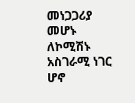መነጋጋሪያ መሆኑ ለኮሚሽኑ አስገራሚ ነገር ሆኖ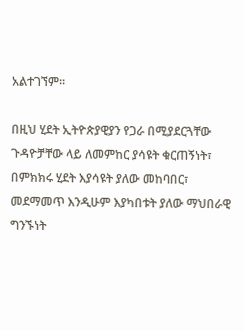አልተገኘም፡፡

በዚህ ሂደት ኢትዮጵያዊያን የጋራ በሚያደርጓቸው ጉዳዮቻቸው ላይ ለመምከር ያሳዩት ቁርጠኝነት፣ በምክክሩ ሂደት እያሳዩት ያለው መከባበር፣ መደማመጥ እንዲሁም እያካበቱት ያለው ማህበራዊ ግንኙነት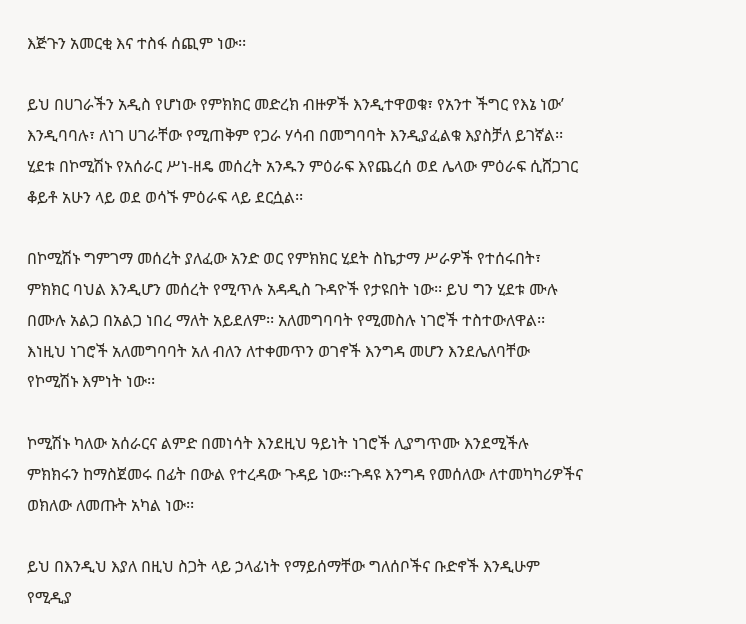እጅጉን አመርቂ እና ተስፋ ሰጪም ነው፡፡

ይህ በሀገራችን አዲስ የሆነው የምክክር መድረክ ብዙዎች እንዲተዋወቁ፣ የአንተ ችግር የእኔ ነው’ እንዲባባሉ፣ ለነገ ሀገራቸው የሚጠቅም የጋራ ሃሳብ በመግባባት እንዲያፈልቁ እያስቻለ ይገኛል፡፡ ሂደቱ በኮሚሽኑ የአሰራር ሥነ-ዘዴ መሰረት አንዱን ምዕራፍ እየጨረሰ ወደ ሌላው ምዕራፍ ሲሸጋገር ቆይቶ አሁን ላይ ወደ ወሳኙ ምዕራፍ ላይ ደርሷል፡፡

በኮሚሽኑ ግምገማ መሰረት ያለፈው አንድ ወር የምክክር ሂደት ስኬታማ ሥራዎች የተሰሩበት፣ ምክክር ባህል እንዲሆን መሰረት የሚጥሉ አዳዲስ ጉዳዮች የታዩበት ነው፡፡ ይህ ግን ሂደቱ ሙሉ በሙሉ አልጋ በአልጋ ነበረ ማለት አይደለም፡፡ አለመግባባት የሚመስሉ ነገሮች ተስተውለዋል፡፡ እነዚህ ነገሮች አለመግባባት አለ ብለን ለተቀመጥን ወገኖች እንግዳ መሆን እንደሌለባቸው የኮሚሽኑ እምነት ነው፡፡

ኮሚሽኑ ካለው አሰራርና ልምድ በመነሳት እንደዚህ ዓይነት ነገሮች ሊያግጥሙ እንደሚችሉ ምክክሩን ከማስጀመሩ በፊት በውል የተረዳው ጉዳይ ነው፡፡ጉዳዩ እንግዳ የመሰለው ለተመካካሪዎችና ወክለው ለመጡት አካል ነው፡፡

ይህ በእንዲህ እያለ በዚህ ስጋት ላይ ኃላፊነት የማይሰማቸው ግለሰቦችና ቡድኖች እንዲሁም የሚዲያ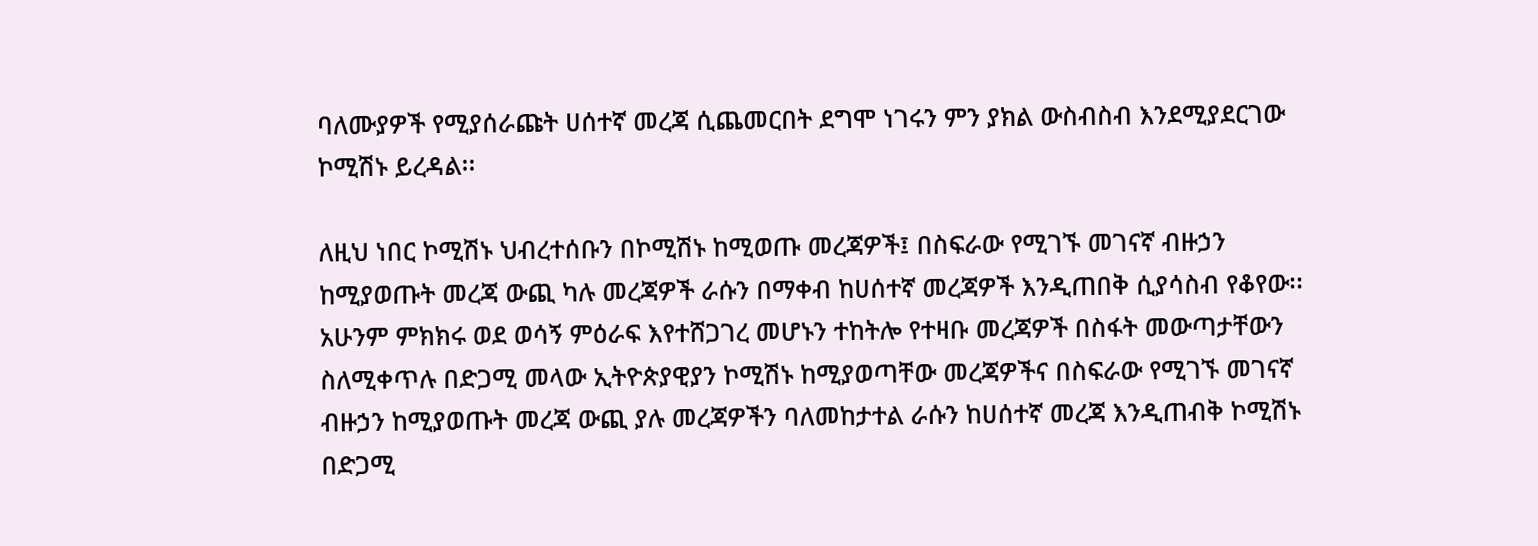ባለሙያዎች የሚያሰራጩት ሀሰተኛ መረጃ ሲጨመርበት ደግሞ ነገሩን ምን ያክል ውስብስብ እንደሚያደርገው ኮሚሽኑ ይረዳል፡፡

ለዚህ ነበር ኮሚሽኑ ህብረተሰቡን በኮሚሽኑ ከሚወጡ መረጃዎች፤ በስፍራው የሚገኙ መገናኛ ብዙኃን ከሚያወጡት መረጃ ውጪ ካሉ መረጃዎች ራሱን በማቀብ ከሀሰተኛ መረጃዎች እንዲጠበቅ ሲያሳስብ የቆየው፡፡ አሁንም ምክክሩ ወደ ወሳኝ ምዕራፍ እየተሸጋገረ መሆኑን ተከትሎ የተዛቡ መረጃዎች በስፋት መውጣታቸውን ስለሚቀጥሉ በድጋሚ መላው ኢትዮጵያዊያን ኮሚሽኑ ከሚያወጣቸው መረጃዎችና በስፍራው የሚገኙ መገናኛ ብዙኃን ከሚያወጡት መረጃ ውጪ ያሉ መረጃዎችን ባለመከታተል ራሱን ከሀሰተኛ መረጃ እንዲጠብቅ ኮሚሽኑ በድጋሚ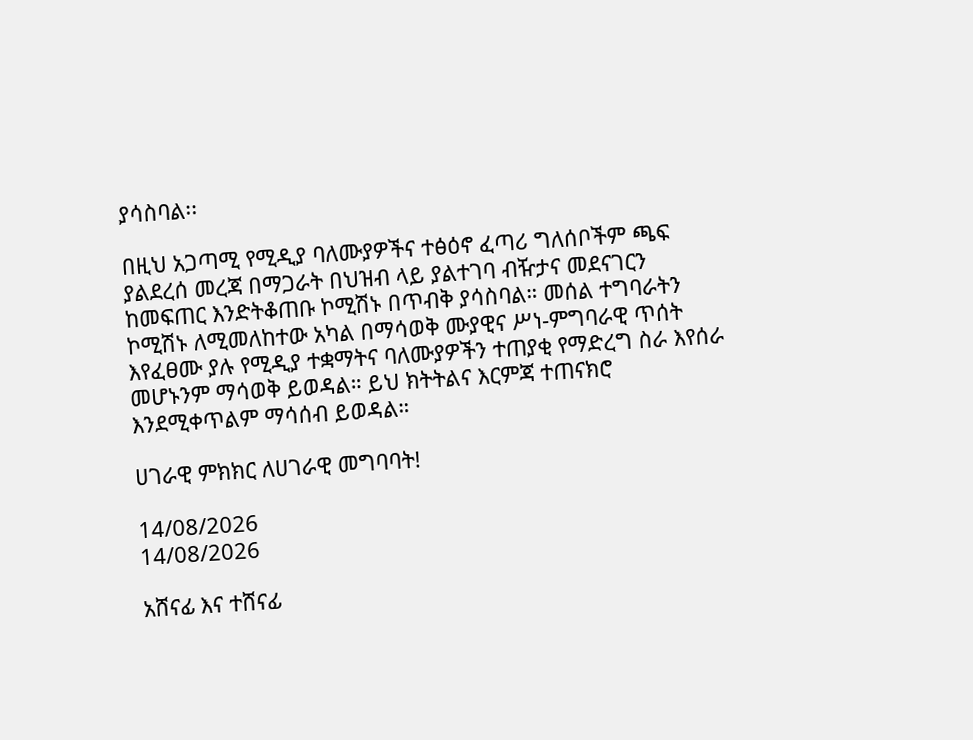ያሳስባል፡፡

በዚህ አጋጣሚ የሚዲያ ባለሙያዎችና ተፅዕኖ ፈጣሪ ግለሰቦችም ጫፍ ያልደረሰ መረጃ በማጋራት በህዝብ ላይ ያልተገባ ብዥታና መደናገርን ከመፍጠር እንድትቆጠቡ ኮሚሽኑ በጥብቅ ያሳስባል። መሰል ተግባራትን ኮሚሽኑ ለሚመለከተው አካል በማሳወቅ ሙያዊና ሥነ-ምግባራዊ ጥሰት እየፈፀሙ ያሉ የሚዲያ ተቋማትና ባለሙያዎችን ተጠያቂ የማድረግ ስራ እየሰራ መሆኑንም ማሳወቅ ይወዳል። ይህ ክትትልና እርምጃ ተጠናክሮ እንደሚቀጥልም ማሳሰብ ይወዳል።

ሀገራዊ ምክክር ለሀገራዊ መግባባት!

14/08/2026
14/08/2026

አሸናፊ እና ተሸናፊ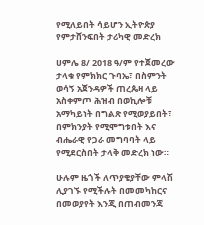የሚለይበት ሳይሆን ኢትዮጵያ የምታሸንፍበት ታሪካዊ መድረክ

ሀምሌ 8/ 2018 ዓ/ም የተጀመረው ታላቁ የምክክር ጉባኤ፣ በስምንት ወሳኝ አጀንዳዎች ጠረጴዛ ላይ አስቀምጦ ሕዝብ በወኪሎቹ አማካይነት በግልጽ የሚወያይበት፣ በምክንያት የሚሞግቱበት እና ብሔራዊ የጋራ መግባባት ላይ የሚደርስበት ታላቅ መድረክ ነው።

ሁሉም ዜጎች ለጥያቄያቸው ምላሽ ሊያገኙ የሚችሉት በመመካከርና በመወያየት እንጂ በጠብመንጃ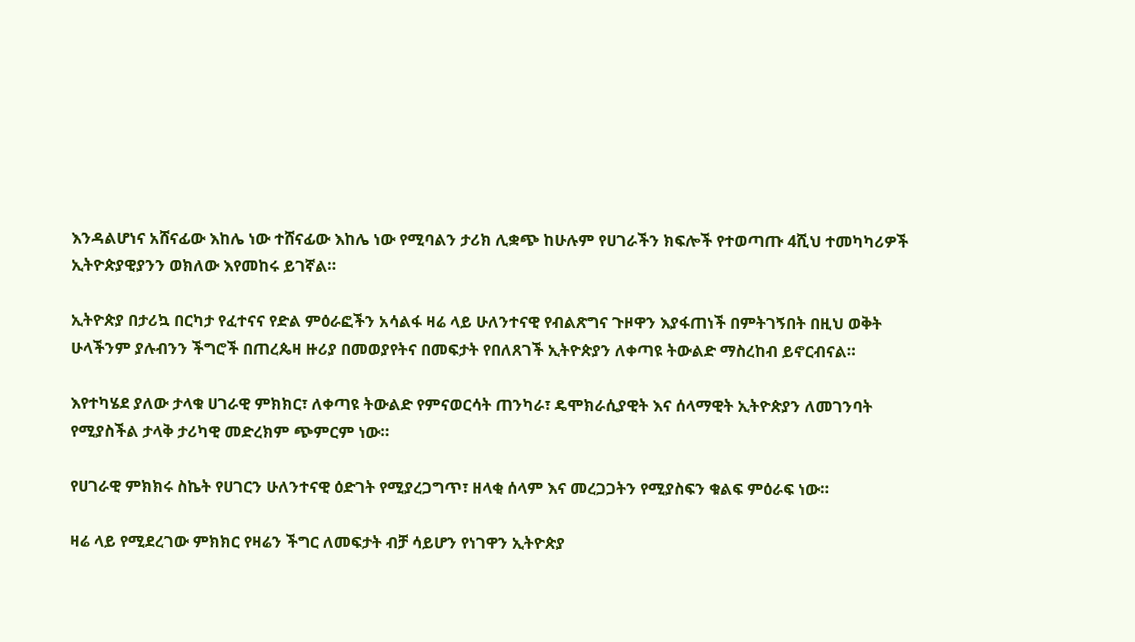እንዳልሆነና አሸናፊው እከሌ ነው ተሸናፊው እከሌ ነው የሚባልን ታሪክ ሊቋጭ ከሁሉም የሀገራችን ክፍሎች የተወጣጡ 4ሺህ ተመካካሪዎች ኢትዮጵያዊያንን ወክለው እየመከሩ ይገኛል።

ኢትዮጵያ በታሪኳ በርካታ የፈተናና የድል ምዕራፎችን አሳልፋ ዛሬ ላይ ሁለንተናዊ የብልጽግና ጉዞዋን እያፋጠነች በምትገኝበት በዚህ ወቅት ሁላችንም ያሉብንን ችግሮች በጠረጴዛ ዙሪያ በመወያየትና በመፍታት የበለጸገች ኢትዮጵያን ለቀጣዩ ትውልድ ማስረከብ ይኖርብናል።

እየተካሄደ ያለው ታላቁ ሀገራዊ ምክክር፣ ለቀጣዩ ትውልድ የምናወርሳት ጠንካራ፣ ዴሞክራሲያዊት እና ሰላማዊት ኢትዮጵያን ለመገንባት የሚያስችል ታላቅ ታሪካዊ መድረክም ጭምርም ነው።

የሀገራዊ ምክክሩ ስኬት የሀገርን ሁለንተናዊ ዕድገት የሚያረጋግጥ፣ ዘላቂ ሰላም እና መረጋጋትን የሚያስፍን ቁልፍ ምዕራፍ ነው።

ዛሬ ላይ የሚደረገው ምክክር የዛሬን ችግር ለመፍታት ብቻ ሳይሆን የነገዋን ኢትዮጵያ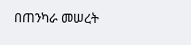በጠንካራ መሠረት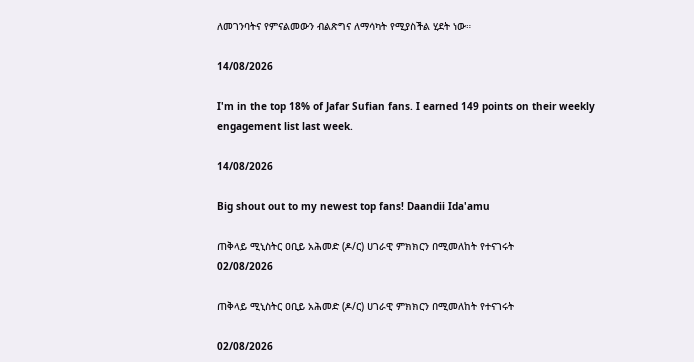ለመገንባትና የምናልመውን ብልጽግና ለማሳካት የሚያስችል ሂደት ነው።

14/08/2026

I'm in the top 18% of Jafar Sufian fans. I earned 149 points on their weekly engagement list last week.

14/08/2026

Big shout out to my newest top fans! Daandii Ida'amu

ጠቅላይ ሚኒስትር ዐቢይ አሕመድ (ዶ/ር) ሀገራዊ ምክክርን በሚመለከት የተናገሩት
02/08/2026

ጠቅላይ ሚኒስትር ዐቢይ አሕመድ (ዶ/ር) ሀገራዊ ምክክርን በሚመለከት የተናገሩት

02/08/2026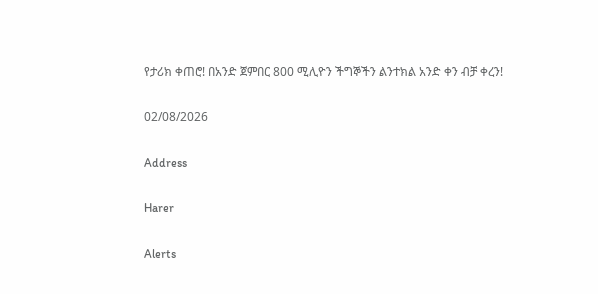የታሪክ ቀጠሮ! በአንድ ጀምበር 800 ሚሊዮን ችግኞችን ልንተክል አንድ ቀን ብቻ ቀረን!

02/08/2026

Address

Harer

Alerts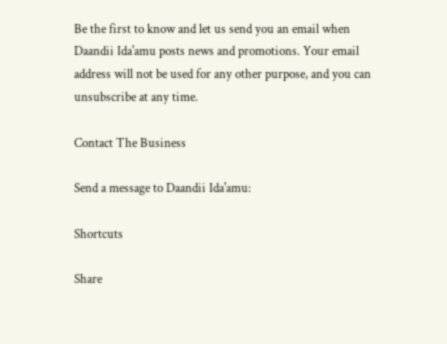Be the first to know and let us send you an email when Daandii Ida'amu posts news and promotions. Your email address will not be used for any other purpose, and you can unsubscribe at any time.

Contact The Business

Send a message to Daandii Ida'amu:

Shortcuts

Share